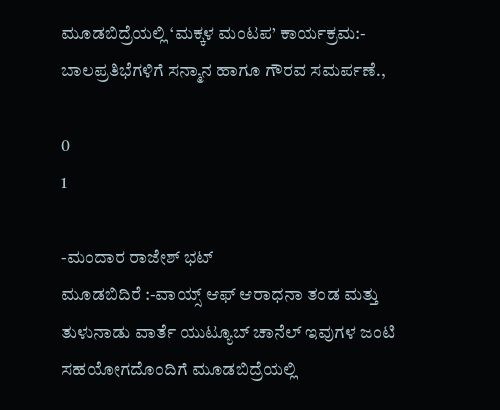ಮೂಡಬಿದ್ರೆಯಲ್ಲಿ ‘ಮಕ್ಕಳ ಮಂಟಪ’ ಕಾರ್ಯಕ್ರಮ:- ಬಾಲಪ್ರತಿಭೆಗಳಿಗೆ ಸನ್ಮಾನ ಹಾಗೂ ಗೌರವ ಸಮರ್ಪಣೆ.,

0
1

-ಮಂದಾರ ರಾಜೇಶ್ ಭಟ್
ಮೂಡಬಿದಿರೆ :-ವಾಯ್ಸ್ ಆಫ್ ಆರಾಧನಾ ತಂಡ ಮತ್ತು ತುಳುನಾಡು ವಾರ್ತೆ ಯುಟ್ಯೂಬ್ ಚಾನೆಲ್ ಇವುಗಳ ಜಂಟಿ ಸಹಯೋಗದೊಂದಿಗೆ ಮೂಡಬಿದ್ರೆಯಲ್ಲಿ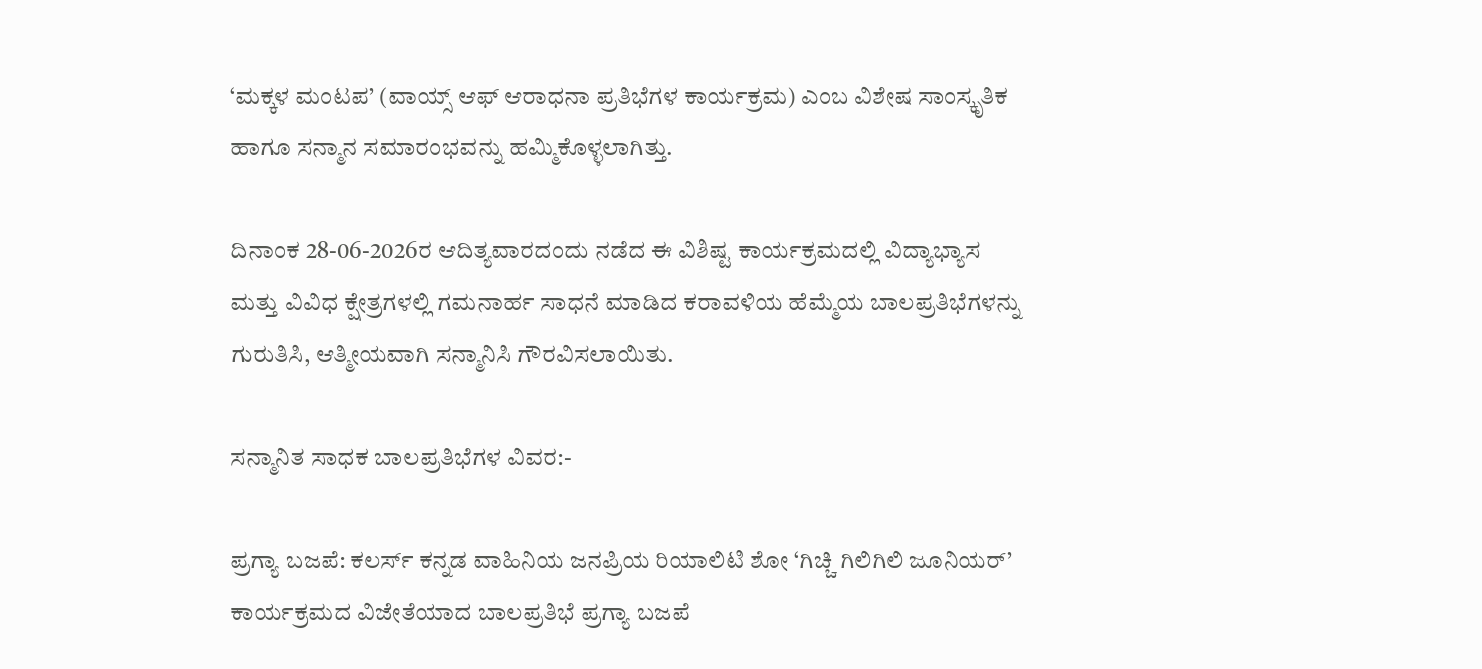‘ಮಕ್ಕಳ ಮಂಟಪ’ (ವಾಯ್ಸ್ ಆಫ್ ಆರಾಧನಾ ಪ್ರತಿಭೆಗಳ ಕಾರ್ಯಕ್ರಮ) ಎಂಬ ವಿಶೇಷ ಸಾಂಸ್ಕೃತಿಕ ಹಾಗೂ ಸನ್ಮಾನ ಸಮಾರಂಭವನ್ನು ಹಮ್ಮಿಕೊಳ್ಳಲಾಗಿತ್ತು.

ದಿನಾಂಕ 28-06-2026ರ ಆದಿತ್ಯವಾರದಂದು ನಡೆದ ಈ ವಿಶಿಷ್ಟ ಕಾರ್ಯಕ್ರಮದಲ್ಲಿ ವಿದ್ಯಾಭ್ಯಾಸ ಮತ್ತು ವಿವಿಧ ಕ್ಷೇತ್ರಗಳಲ್ಲಿ ಗಮನಾರ್ಹ ಸಾಧನೆ ಮಾಡಿದ ಕರಾವಳಿಯ ಹೆಮ್ಮೆಯ ಬಾಲಪ್ರತಿಭೆಗಳನ್ನು ಗುರುತಿಸಿ, ಆತ್ಮೀಯವಾಗಿ ಸನ್ಮಾನಿಸಿ ಗೌರವಿಸಲಾಯಿತು.

ಸನ್ಮಾನಿತ ಸಾಧಕ ಬಾಲಪ್ರತಿಭೆಗಳ ವಿವರ:-

ಪ್ರಗ್ಯಾ ಬಜಪೆ: ಕಲರ್ಸ್ ಕನ್ನಡ ವಾಹಿನಿಯ ಜನಪ್ರಿಯ ರಿಯಾಲಿಟಿ ಶೋ ‘ಗಿಚ್ಚಿ ಗಿಲಿಗಿಲಿ ಜೂನಿಯರ್’ ಕಾರ್ಯಕ್ರಮದ ವಿಜೇತೆಯಾದ ಬಾಲಪ್ರತಿಭೆ ಪ್ರಗ್ಯಾ ಬಜಪೆ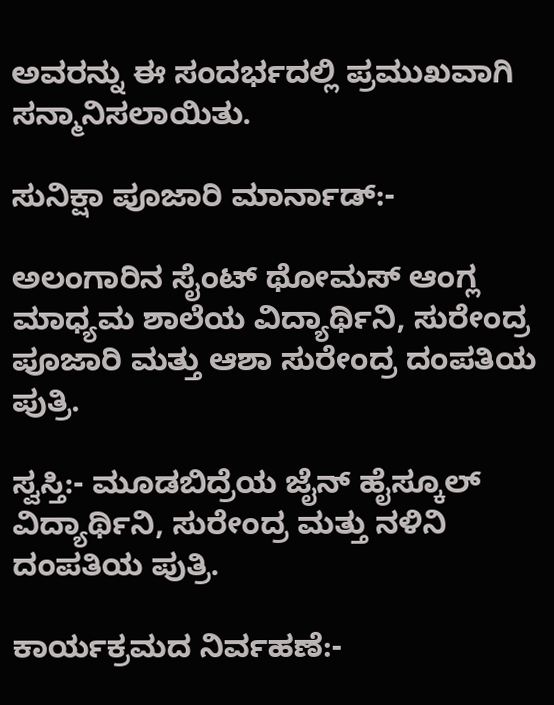ಅವರನ್ನು ಈ ಸಂದರ್ಭದಲ್ಲಿ ಪ್ರಮುಖವಾಗಿ ಸನ್ಮಾನಿಸಲಾಯಿತು.

ಸುನಿಕ್ಷಾ ಪೂಜಾರಿ ಮಾರ್ನಾಡ್:-

ಅಲಂಗಾರಿನ ಸೈಂಟ್ ಥೋಮಸ್ ಆಂಗ್ಲ ಮಾಧ್ಯಮ ಶಾಲೆಯ ವಿದ್ಯಾರ್ಥಿನಿ, ಸುರೇಂದ್ರ ಪೂಜಾರಿ ಮತ್ತು ಆಶಾ ಸುರೇಂದ್ರ ದಂಪತಿಯ ಪುತ್ರಿ.

ಸ್ವಸ್ತಿ:- ಮೂಡಬಿದ್ರೆಯ ಜೈನ್ ಹೈಸ್ಕೂಲ್ ವಿದ್ಯಾರ್ಥಿನಿ, ಸುರೇಂದ್ರ ಮತ್ತು ನಳಿನಿ ದಂಪತಿಯ ಪುತ್ರಿ.

ಕಾರ್ಯಕ್ರಮದ ನಿರ್ವಹಣೆ:-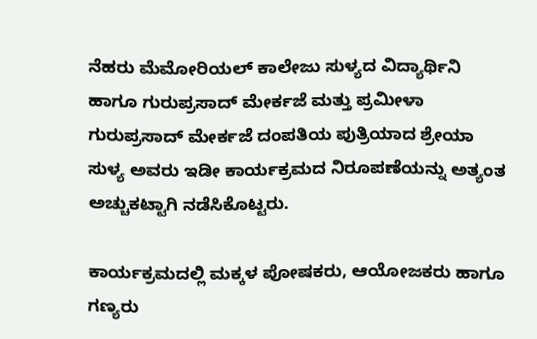ನೆಹರು ಮೆಮೋರಿಯಲ್ ಕಾಲೇಜು ಸುಳ್ಯದ ವಿದ್ಯಾರ್ಥಿನಿ ಹಾಗೂ ಗುರುಪ್ರಸಾದ್ ಮೇರ್ಕಜೆ ಮತ್ತು ಪ್ರಮೀಳಾ ಗುರುಪ್ರಸಾದ್ ಮೇರ್ಕಜೆ ದಂಪತಿಯ ಪುತ್ರಿಯಾದ ಶ್ರೇಯಾ ಸುಳ್ಯ ಅವರು ಇಡೀ ಕಾರ್ಯಕ್ರಮದ ನಿರೂಪಣೆಯನ್ನು ಅತ್ಯಂತ ಅಚ್ಚುಕಟ್ಟಾಗಿ ನಡೆಸಿಕೊಟ್ಟರು.

ಕಾರ್ಯಕ್ರಮದಲ್ಲಿ ಮಕ್ಕಳ ಪೋಷಕರು, ಆಯೋಜಕರು ಹಾಗೂ ಗಣ್ಯರು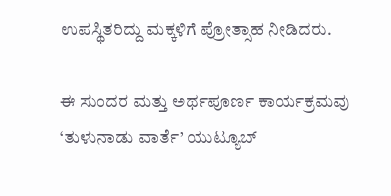ಉಪಸ್ಥಿತರಿದ್ದು ಮಕ್ಕಳಿಗೆ ಪ್ರೋತ್ಸಾಹ ನೀಡಿದರು.

ಈ ಸುಂದರ ಮತ್ತು ಅರ್ಥಪೂರ್ಣ ಕಾರ್ಯಕ್ರಮವು ‘ತುಳುನಾಡು ವಾರ್ತೆ’ ಯುಟ್ಯೂಬ್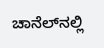ಚಾನೆಲ್‌ನಲ್ಲಿ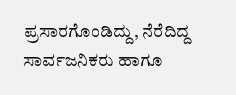ಪ್ರಸಾರಗೊಂಡಿದ್ದು, ನೆರೆದಿದ್ದ ಸಾರ್ವಜನಿಕರು ಹಾಗೂ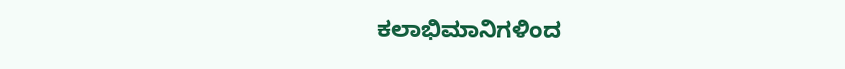ಕಲಾಭಿಮಾನಿಗಳಿಂದ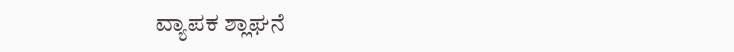ವ್ಯಾಪಕ ಶ್ಲಾಘನೆ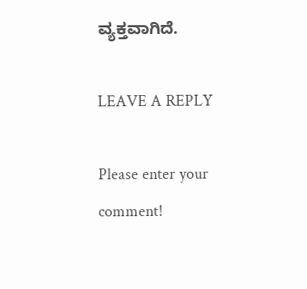ವ್ಯಕ್ತವಾಗಿದೆ.

LEAVE A REPLY

Please enter your comment!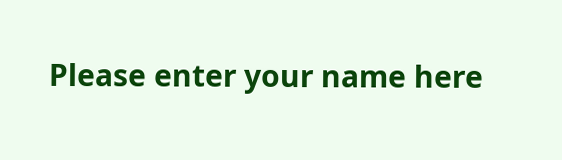Please enter your name here